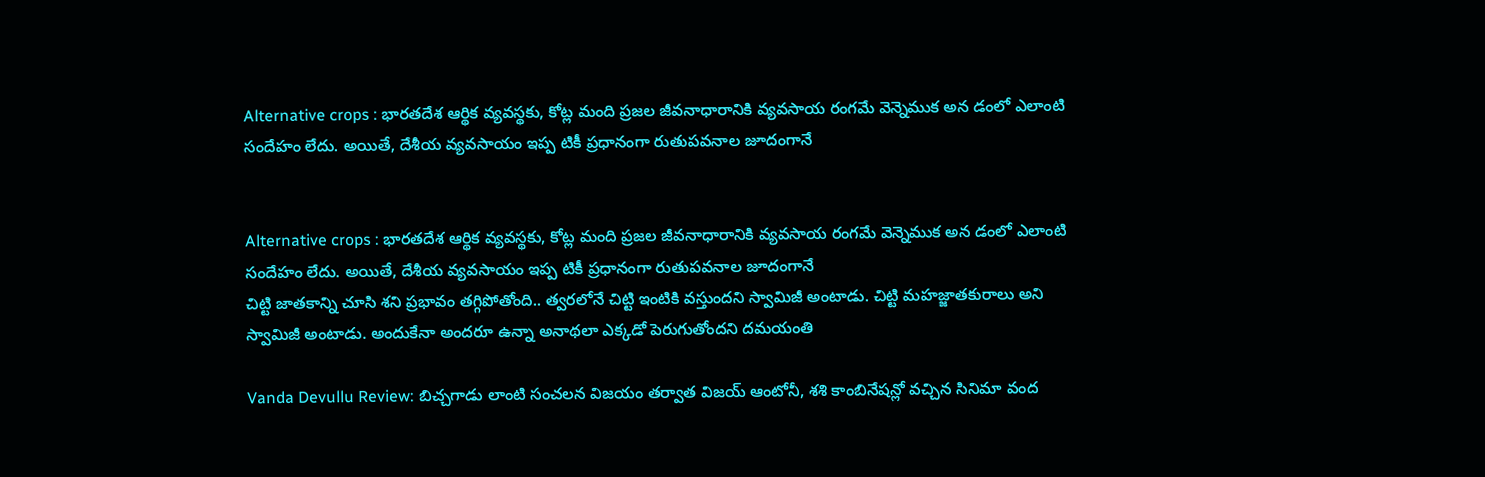Alternative crops : భారతదేశ ఆర్థిక వ్యవస్థకు, కోట్ల మంది ప్రజల జీవనాధారానికి వ్యవసాయ రంగమే వెన్నెముక అన డంలో ఎలాంటి సందేహం లేదు. అయితే, దేశీయ వ్యవసాయం ఇప్ప టికీ ప్రధానంగా రుతుపవనాల జూదంగానే


Alternative crops : భారతదేశ ఆర్థిక వ్యవస్థకు, కోట్ల మంది ప్రజల జీవనాధారానికి వ్యవసాయ రంగమే వెన్నెముక అన డంలో ఎలాంటి సందేహం లేదు. అయితే, దేశీయ వ్యవసాయం ఇప్ప టికీ ప్రధానంగా రుతుపవనాల జూదంగానే
చిట్టి జాతకాన్ని చూసి శని ప్రభావం తగ్గిపోతోంది.. త్వరలోనే చిట్టి ఇంటికి వస్తుందని స్వామిజీ అంటాడు. చిట్టి మహజ్జాతకురాలు అని స్వామిజీ అంటాడు. అందుకేనా అందరూ ఉన్నా అనాథలా ఎక్కడో పెరుగుతోందని దమయంతి

Vanda Devullu Review: బిచ్చగాడు లాంటి సంచలన విజయం తర్వాత విజయ్ ఆంటోనీ, శశి కాంబినేషన్లో వచ్చిన సినిమా వంద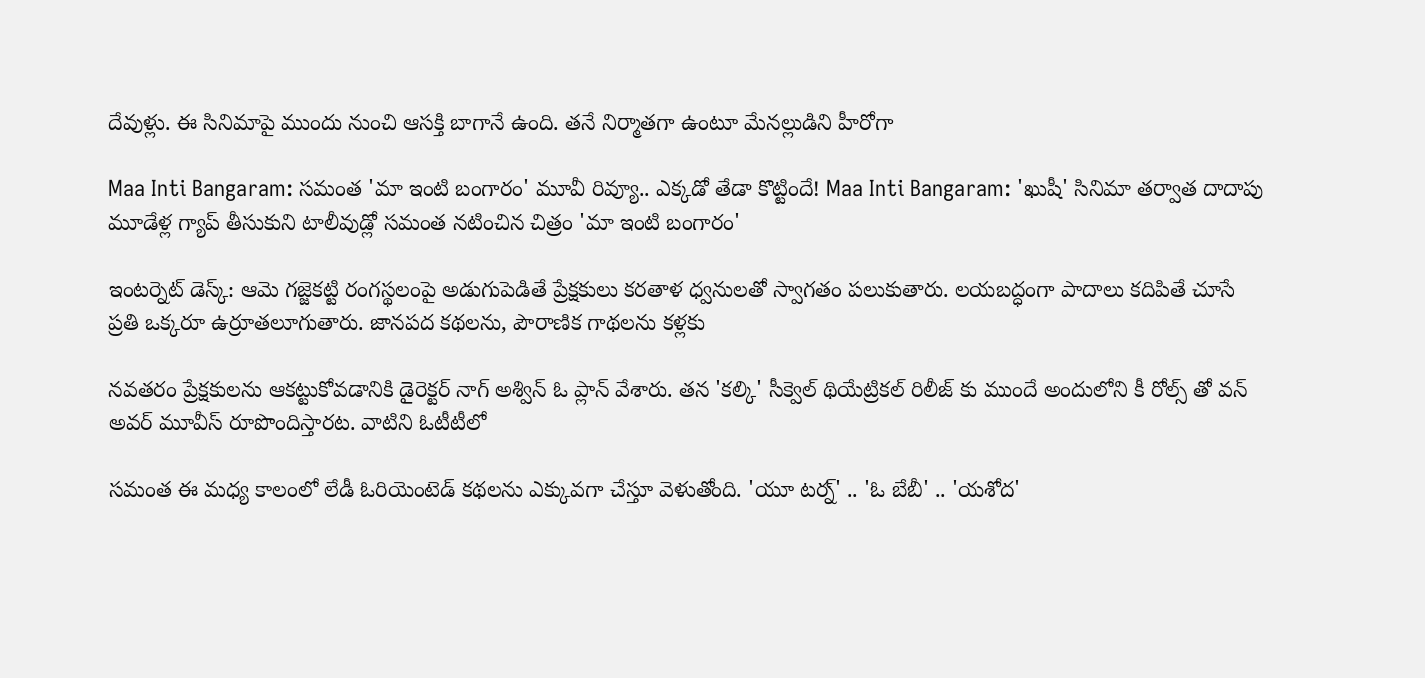దేవుళ్లు. ఈ సినిమాపై ముందు నుంచి ఆసక్తి బాగానే ఉంది. తనే నిర్మాతగా ఉంటూ మేనల్లుడిని హీరోగా

Maa Inti Bangaram: సమంత 'మా ఇంటి బంగారం' మూవీ రివ్యూ.. ఎక్కడో తేడా కొట్టిందే! Maa Inti Bangaram: 'ఖుషీ' సినిమా తర్వాత దాదాపు మూడేళ్ల గ్యాప్ తీసుకుని టాలీవుడ్లో సమంత నటించిన చిత్రం 'మా ఇంటి బంగారం'

ఇంటర్నెట్ డెస్క్: ఆమె గజ్జెకట్టి రంగస్థలంపై అడుగుపెడితే ప్రేక్షకులు కరతాళ ధ్వనులతో స్వాగతం పలుకుతారు. లయబద్ధంగా పాదాలు కదిపితే చూసే ప్రతి ఒక్కరూ ఉర్రూతలూగుతారు. జానపద కథలను, పౌరాణిక గాథలను కళ్లకు

నవతరం ప్రేక్షకులను ఆకట్టుకోవడానికి డైరెక్టర్ నాగ్ అశ్విన్ ఓ ప్లాన్ వేశారు. తన 'కల్కి' సీక్వెల్ థియేట్రికల్ రిలీజ్ కు ముందే అందులోని కీ రోల్స్ తో వన్ అవర్ మూవీస్ రూపొందిస్తారట. వాటిని ఓటీటీలో

సమంత ఈ మధ్య కాలంలో లేడీ ఓరియెంటెడ్ కథలను ఎక్కువగా చేస్తూ వెళుతోంది. 'యూ టర్న్' .. 'ఓ బేబీ' .. 'యశోద'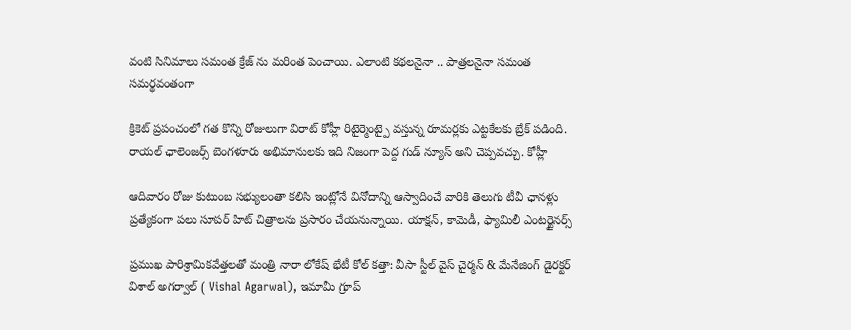వంటి సినిమాలు సమంత క్రేజ్ ను మరింత పెంచాయి. ఎలాంటి కథలనైనా .. పాత్రలనైనా సమంత సమర్థవంతంగా

క్రికెట్ ప్రపంచంలో గత కొన్ని రోజులుగా విరాట్ కోహ్లీ రిటైర్మెంట్పై వస్తున్న రూమర్లకు ఎట్టకేలకు బ్రేక్ పడింది. రాయల్ ఛాలెంజర్స్ బెంగళూరు అభిమానులకు ఇది నిజంగా పెద్ద గుడ్ న్యూస్ అని చెప్పవచ్చు. కోహ్లీ

ఆదివారం రోజు కుటుంబ సభ్యులంతా కలిసి ఇంట్లోనే వినోదాన్ని ఆస్వాదించే వారికి తెలుగు టీవీ ఛానళ్లు ప్రత్యేకంగా పలు సూపర్ హిట్ చిత్రాలను ప్రసారం చేయనున్నాయి. యాక్షన్, కామెడీ, ఫ్యామిలీ ఎంటర్టైనర్స్

ప్రముఖ పారిశ్రామికవేత్తలతో మంత్రి నారా లోకేష్ భేటీ కోల్ కత్తా: వీసా స్టీల్ వైస్ చైర్మన్ & మేనేజింగ్ డైరక్టర్ విశాల్ అగర్వాల్ ( Vishal Agarwal), ఇమామీ గ్రూప్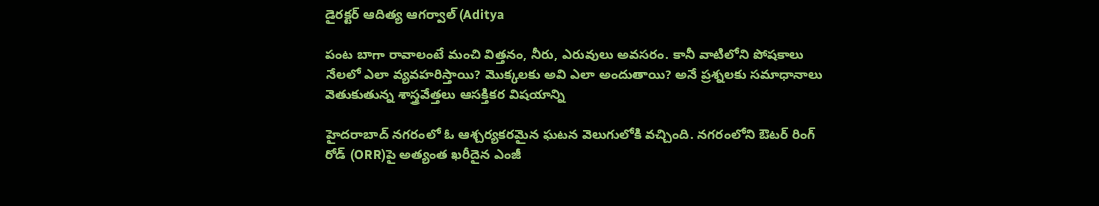డైరక్టర్ ఆదిత్య ఆగర్వాల్ (Aditya

పంట బాగా రావాలంటే మంచి విత్తనం, నీరు, ఎరువులు అవసరం. కానీ వాటిలోని పోషకాలు నేలలో ఎలా వ్యవహరిస్తాయి? మొక్కలకు అవి ఎలా అందుతాయి? అనే ప్రశ్నలకు సమాధానాలు వెతుకుతున్న శాస్త్రవేత్తలు ఆసక్తికర విషయాన్ని

హైదరాబాద్ నగరంలో ఓ ఆశ్చర్యకరమైన ఘటన వెలుగులోకి వచ్చింది. నగరంలోని ఔటర్ రింగ్ రోడ్ (ORR)పై అత్యంత ఖరీదైన ఎంజీ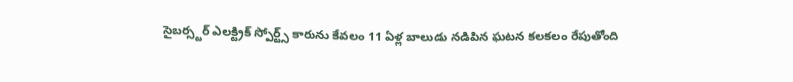సైబర్స్టర్ ఎలక్ట్రిక్ స్పోర్ట్స్ కారును కేవలం 11 ఏళ్ల బాలుడు నడిపిన ఘటన కలకలం రేపుతోంది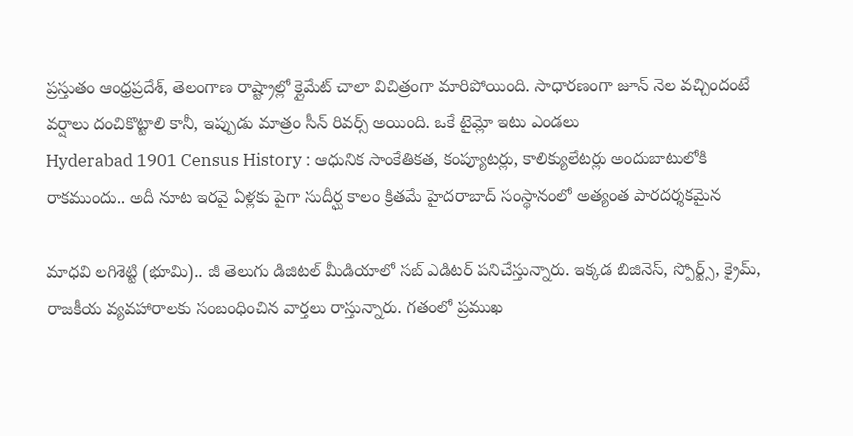ప్రస్తుతం ఆంధ్రప్రదేశ్, తెలంగాణ రాష్ట్రాల్లో క్లైమేట్ చాలా విచిత్రంగా మారిపోయింది. సాధారణంగా జూన్ నెల వచ్చిందంటే వర్షాలు దంచికొట్టాలి కానీ, ఇప్పుడు మాత్రం సీన్ రివర్స్ అయింది. ఒకే టైమ్లో ఇటు ఎండలు
Hyderabad 1901 Census History : ఆధునిక సాంకేతికత, కంప్యూటర్లు, కాలిక్యులేటర్లు అందుబాటులోకి రాకముందు.. అదీ నూట ఇరవై ఏళ్లకు పైగా సుదీర్ఘ కాలం క్రితమే హైదరాబాద్ సంస్థానంలో అత్యంత పారదర్శకమైన

మాధవి లగిశెట్టి (భూమి).. జీ తెలుగు డిజిటల్ మీడియాలో సబ్ ఎడిటర్ పనిచేస్తున్నారు. ఇక్కడ బిజినెస్, స్పోర్ట్స్, క్రైమ్, రాజకీయ వ్యవహారాలకు సంబంధించిన వార్తలు రాస్తున్నారు. గతంలో ప్రముఖ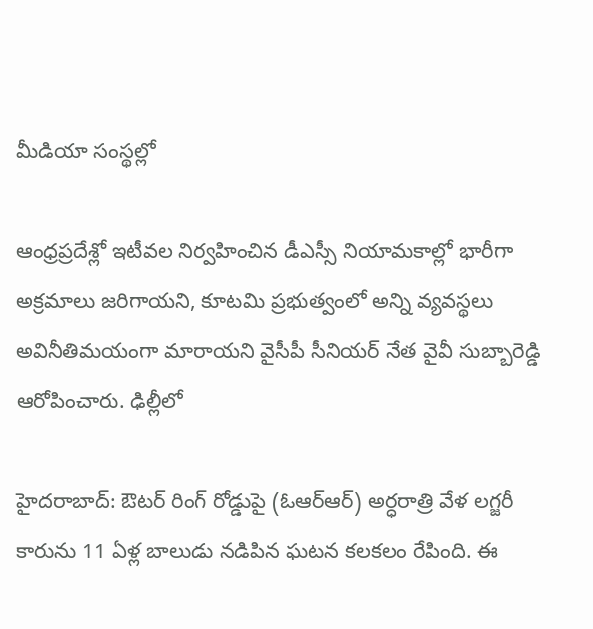మీడియా సంస్థల్లో

ఆంధ్రప్రదేశ్లో ఇటీవల నిర్వహించిన డీఎస్సీ నియామకాల్లో భారీగా అక్రమాలు జరిగాయని, కూటమి ప్రభుత్వంలో అన్ని వ్యవస్థలు అవినీతిమయంగా మారాయని వైసీపీ సీనియర్ నేత వైవీ సుబ్బారెడ్డి ఆరోపించారు. ఢిల్లీలో

హైదరాబాద్: ఔటర్ రింగ్ రోడ్డుపై (ఓఆర్ఆర్) అర్ధరాత్రి వేళ లగ్జరీ కారును 11 ఏళ్ల బాలుడు నడిపిన ఘటన కలకలం రేపింది. ఈ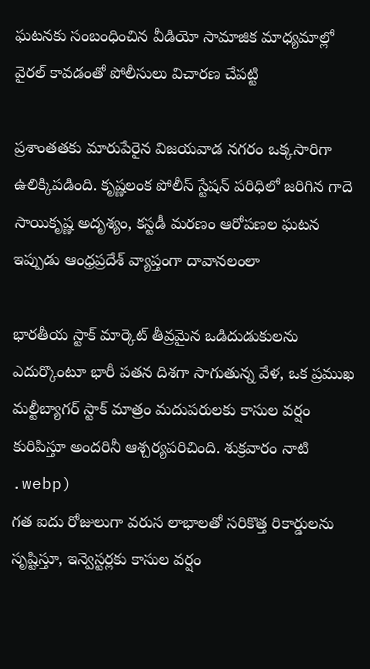ఘటనకు సంబంధించిన వీడియో సామాజిక మాధ్యమాల్లో వైరల్ కావడంతో పోలీసులు విచారణ చేపట్టి

ప్రశాంతతకు మారుపేరైన విజయవాడ నగరం ఒక్కసారిగా ఉలిక్కిపడింది. కృష్ణలంక పోలీస్ స్టేషన్ పరిధిలో జరిగిన గాదె సాయికృష్ణ అదృశ్యం, కస్టడీ మరణం ఆరోపణల ఘటన ఇప్పుడు ఆంధ్రప్రదేశ్ వ్యాప్తంగా దావానలంలా

భారతీయ స్టాక్ మార్కెట్ తీవ్రమైన ఒడిదుడుకులను ఎదుర్కొంటూ భారీ పతన దిశగా సాగుతున్న వేళ, ఒక ప్రముఖ మల్టీబ్యాగర్ స్టాక్ మాత్రం మదుపరులకు కాసుల వర్షం కురిపిస్తూ అందరినీ ఆశ్చర్యపరిచింది. శుక్రవారం నాటి
.webp)
గత ఐదు రోజులుగా వరుస లాభాలతో సరికొత్త రికార్డులను సృష్టిస్తూ, ఇన్వెస్టర్లకు కాసుల వర్షం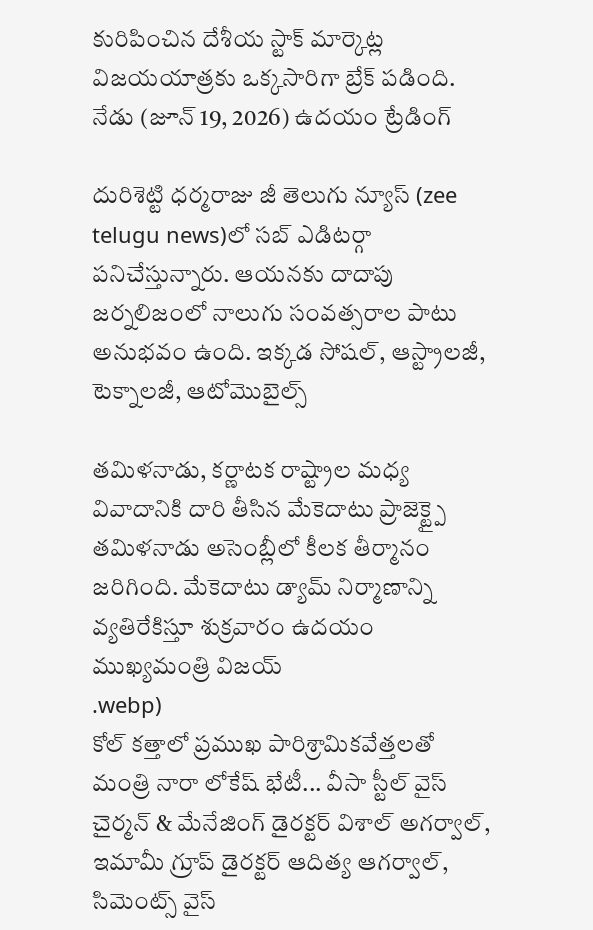కురిపించిన దేశీయ స్టాక్ మార్కెట్ల విజయయాత్రకు ఒక్కసారిగా బ్రేక్ పడింది. నేడు (జూన్ 19, 2026) ఉదయం ట్రేడింగ్

దురిశెట్టి ధర్మరాజు జీ తెలుగు న్యూస్ (zee telugu news)లో సబ్ ఎడిటర్గా పనిచేస్తున్నారు. ఆయనకు దాదాపు జర్నలిజంలో నాలుగు సంవత్సరాల పాటు అనుభవం ఉంది. ఇక్కడ సోషల్, ఆస్ట్రాలజీ, టెక్నాలజీ, ఆటోమొబైల్స్

తమిళనాడు, కర్ణాటక రాష్ట్రాల మధ్య వివాదానికి దారి తీసిన మేకెదాటు ప్రాజెక్ట్పై తమిళనాడు అసెంబ్లీలో కీలక తీర్మానం జరిగింది. మేకెదాటు డ్యామ్ నిర్మాణాన్ని వ్యతిరేకిస్తూ శుక్రవారం ఉదయం ముఖ్యమంత్రి విజయ్
.webp)
కోల్ కత్తాలో ప్రముఖ పారిశ్రామికవేత్తలతో మంత్రి నారా లోకేష్ భేటీ... వీసా స్టీల్ వైస్ చైర్మన్ & మేనేజింగ్ డైరక్టర్ విశాల్ అగర్వాల్, ఇమామీ గ్రూప్ డైరక్టర్ ఆదిత్య ఆగర్వాల్, సిమెంట్స్ వైస్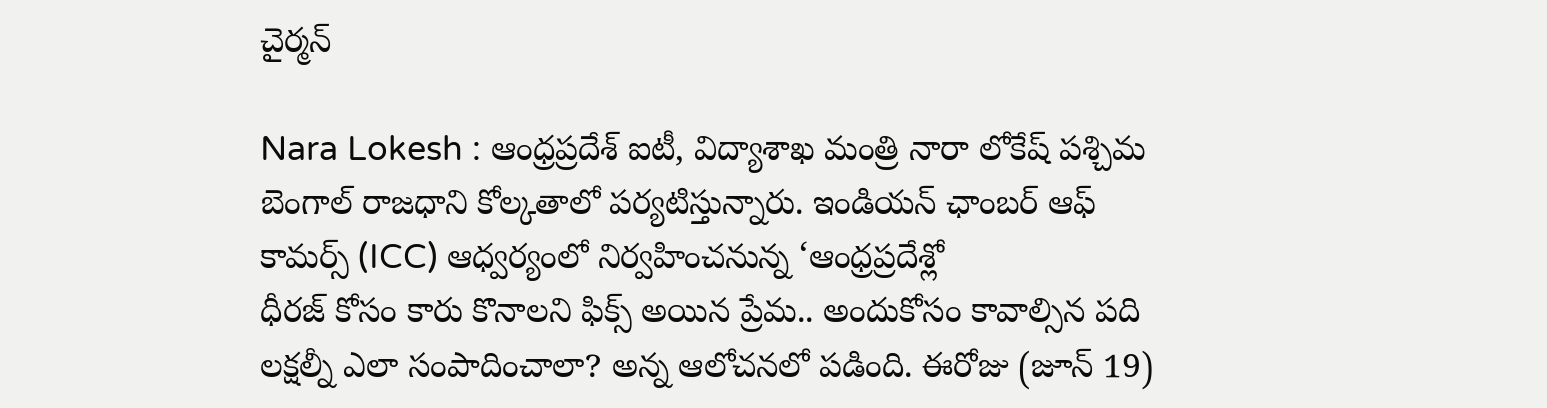చైర్మన్

Nara Lokesh : ఆంధ్రప్రదేశ్ ఐటీ, విద్యాశాఖ మంత్రి నారా లోకేష్ పశ్చిమ బెంగాల్ రాజధాని కోల్కతాలో పర్యటిస్తున్నారు. ఇండియన్ ఛాంబర్ ఆఫ్ కామర్స్ (ICC) ఆధ్వర్యంలో నిర్వహించనున్న ‘ఆంధ్రప్రదేశ్లో
ధీరజ్ కోసం కారు కొనాలని ఫిక్స్ అయిన ప్రేమ.. అందుకోసం కావాల్సిన పది లక్షల్నీ ఎలా సంపాదించాలా? అన్న ఆలోచనలో పడింది. ఈరోజు (జూన్ 19)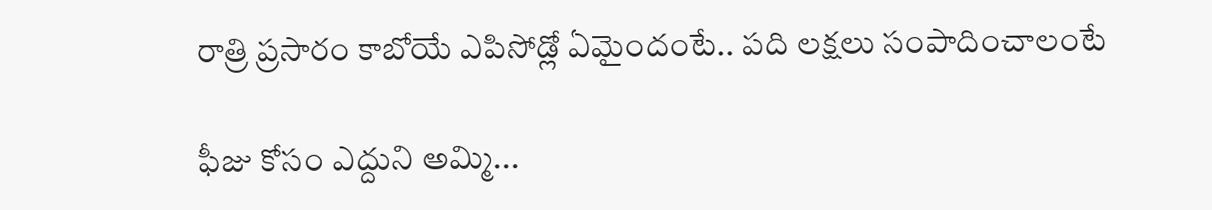రాత్రి ప్రసారం కాబోయే ఎపిసోడ్లో ఏమైందంటే.. పది లక్షలు సంపాదించాలంటే

ఫీజు కోసం ఎద్దుని అమ్మి...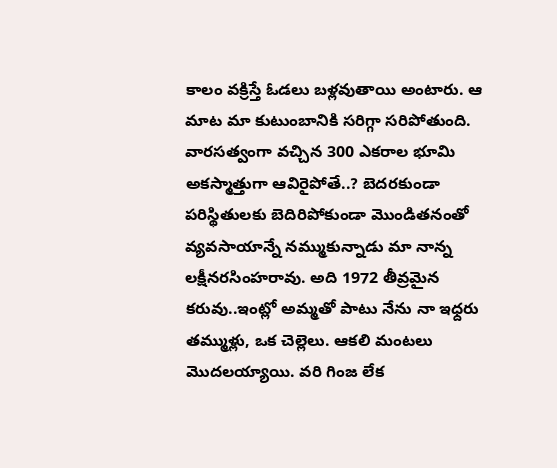కాలం వక్రిస్తే ఓడలు బళ్లవుతాయి అంటారు. ఆ మాట మా కుటుంబానికి సరిగ్గా సరిపోతుంది. వారసత్వంగా వచ్చిన 300 ఎకరాల భూమి అకస్మాత్తుగా ఆవిరైపోతే..? బెదరకుండా పరిస్థితులకు బెదిరిపోకుండా మొండితనంతో వ్యవసాయాన్నే నమ్ముకున్నాడు మా నాన్న లక్షీనరసింహరావు. అది 1972 తీవ్రమైన కరువు..ఇంట్లో అమ్మతో పాటు నేను నా ఇధ్దరు తమ్ముళ్లు, ఒక చెల్లెలు. ఆకలి మంటలు మొదలయ్యాయి. వరి గింజ లేక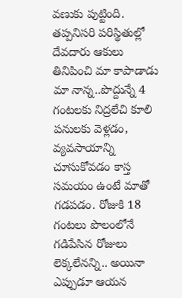వణుకు పుట్టింది. తప్పనిసరి పరిస్థితుల్లో దేవదారు ఆకులు తినిపించి మా కాపాడాడు మా నాన్న..పొద్దున్నే 4 గంటలకు నిద్రలేచి కూలి పనులకు వెళ్లడం, వ్యవసాయాన్ని చూసుకోవడం కాస్త సమయం ఉంటే మాతో గడపడం. రోజుకి 18 గంటలు పొలంలోనే గడిపేసిన రోజులు లెక్కలేనన్ని.. అయినా ఎప్పుడూ ఆయన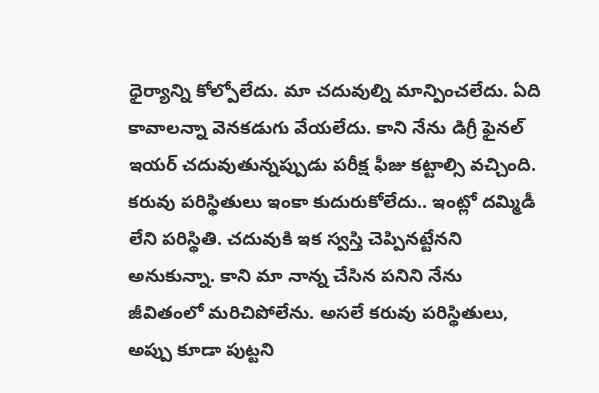ధైర్యాన్ని కోల్పోలేదు. మా చదువుల్ని మాన్పించలేదు. ఏది కావాలన్నా వెనకడుగు వేయలేదు. కాని నేను డిగ్రీ ఫైనల్ ఇయర్ చదువుతున్నప్పుడు పరీక్ష ఫీజు కట్టాల్సి వచ్చింది. కరువు పరిస్థితులు ఇంకా కుదురుకోలేదు.. ఇంట్లో దమ్మిడీ లేని పరిస్థితి. చదువుకి ఇక స్వస్తి చెప్పినట్టేనని అనుకున్నా. కాని మా నాన్న చేసిన పనిని నేను జీవితంలో మరిచిపోలేను. అసలే కరువు పరిస్థితులు, అప్పు కూడా పుట్టని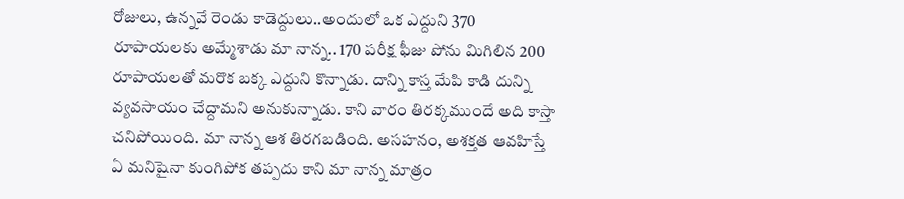రోజులు, ఉన్నవే రెండు కాడెద్దులు..అందులో ఒక ఎద్దుని 370 రూపాయలకు అమ్మేశాడు మా నాన్న.. 170 పరీక్ష ఫీజు పోను మిగిలిన 200 రూపాయలతో మరొక బక్క ఎద్దుని కొన్నాడు. దాన్ని కాస్త మేపి కాడి దున్ని వ్యవసాయం చేద్దామని అనుకున్నాడు. కాని వారం తిరక్కముందే అది కాస్తా చనిపోయింది. మా నాన్న ఆశ తిరగబడింది. అసహనం, అశక్తత ఆవహిస్తే ఏ మనిషైనా కుంగిపోక తప్పదు కాని మా నాన్న మాత్రం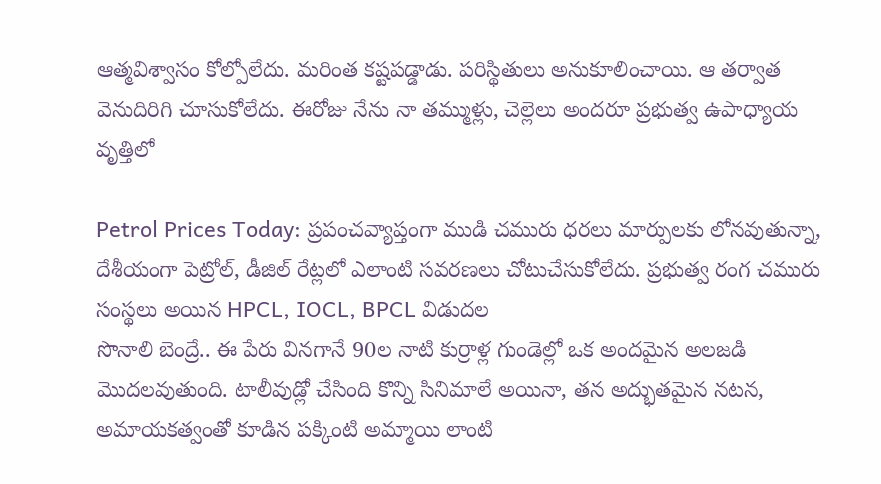ఆత్మవిశ్వాసం కోల్పోలేదు. మరింత కష్టపడ్డాడు. పరిస్థితులు అనుకూలించాయి. ఆ తర్వాత వెనుదిరిగి చూసుకోలేదు. ఈరోజు నేను నా తమ్ముళ్లు, చెల్లెలు అందరూ ప్రభుత్వ ఉపాధ్యాయ వృత్తిలో

Petrol Prices Today: ప్రపంచవ్యాప్తంగా ముడి చమురు ధరలు మార్పులకు లోనవుతున్నా, దేశీయంగా పెట్రోల్, డీజిల్ రేట్లలో ఎలాంటి సవరణలు చోటుచేసుకోలేదు. ప్రభుత్వ రంగ చమురు సంస్థలు అయిన HPCL, IOCL, BPCL విడుదల
సొనాలి బెంద్రే.. ఈ పేరు వినగానే 90ల నాటి కుర్రాళ్ల గుండెల్లో ఒక అందమైన అలజడి మొదలవుతుంది. టాలీవుడ్లో చేసింది కొన్ని సినిమాలే అయినా, తన అద్భుతమైన నటన, అమాయకత్వంతో కూడిన పక్కింటి అమ్మాయి లాంటి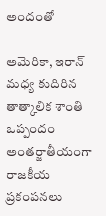అందంతో

అమెరికా, ఇరాన్ మధ్య కుదిరిన తాత్కాలిక శాంతి ఒప్పందం అంతర్జాతీయంగా రాజకీయ ప్రకంపనలు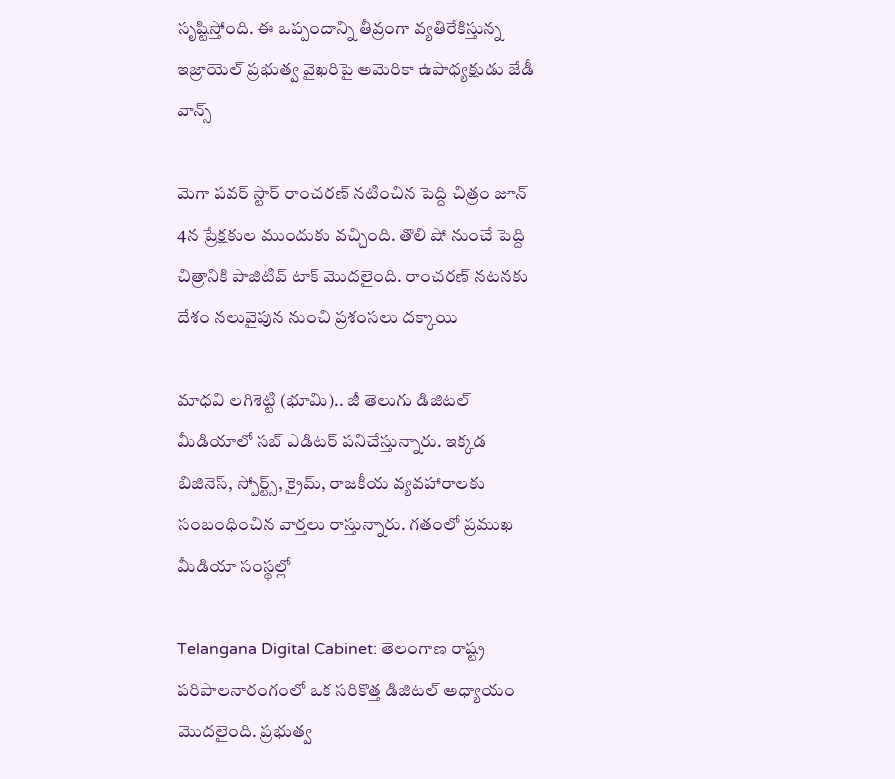సృష్టిస్తోంది. ఈ ఒప్పందాన్ని తీవ్రంగా వ్యతిరేకిస్తున్న ఇజ్రాయెల్ ప్రభుత్వ వైఖరిపై అమెరికా ఉపాధ్యక్షుడు జేడీ వాన్స్

మెగా పవర్ స్టార్ రాంచరణ్ నటించిన పెద్ది చిత్రం జూన్ 4న ప్రేక్షకుల ముందుకు వచ్చింది. తొలి షో నుంచే పెద్ది చిత్రానికి పాజిటివ్ టాక్ మొదలైంది. రాంచరణ్ నటనకు దేశం నలువైపున నుంచి ప్రశంసలు దక్కాయి

మాధవి లగిశెట్టి (భూమి).. జీ తెలుగు డిజిటల్ మీడియాలో సబ్ ఎడిటర్ పనిచేస్తున్నారు. ఇక్కడ బిజినెస్, స్పోర్ట్స్, క్రైమ్, రాజకీయ వ్యవహారాలకు సంబంధించిన వార్తలు రాస్తున్నారు. గతంలో ప్రముఖ మీడియా సంస్థల్లో

Telangana Digital Cabinet: తెలంగాణ రాష్ట్ర పరిపాలనారంగంలో ఒక సరికొత్త డిజిటల్ అధ్యాయం మొదలైంది. ప్రభుత్వ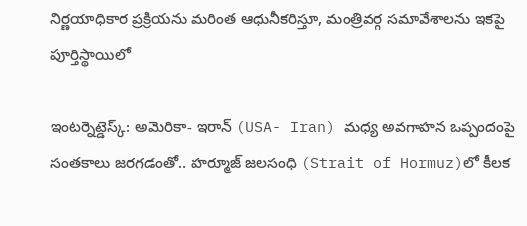నిర్ణయాధికార ప్రక్రియను మరింత ఆధునీకరిస్తూ, మంత్రివర్గ సమావేశాలను ఇకపై పూర్తిస్థాయిలో

ఇంటర్నెట్డెస్క్: అమెరికా- ఇరాన్ (USA- Iran) మధ్య అవగాహన ఒప్పందంపై సంతకాలు జరగడంతో.. హర్మూజ్ జలసంధి (Strait of Hormuz)లో కీలక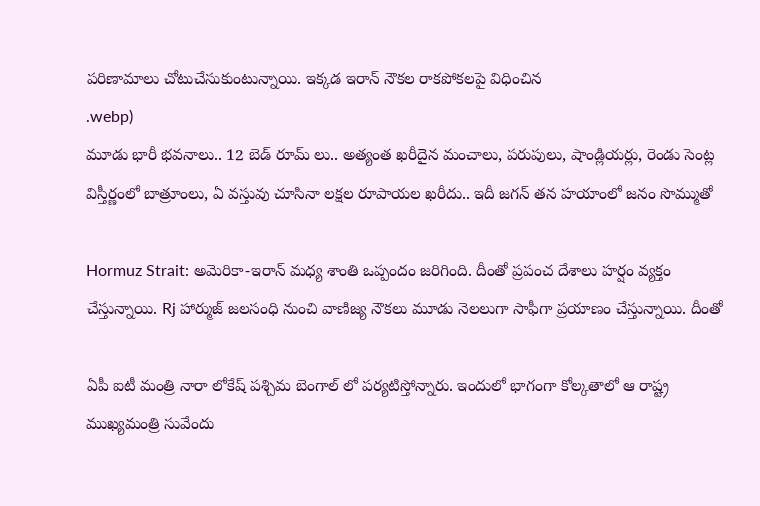పరిణామాలు చోటుచేసుకుంటున్నాయి. ఇక్కడ ఇరాన్ నౌకల రాకపోకలపై విధించిన
.webp)
మూడు భారీ భవనాలు.. 12 బెడ్ రూమ్ లు.. అత్యంత ఖరీదైన మంచాలు, పరుపులు, షాండ్లియర్లు, రెండు సెంట్ల విస్తీర్ణంలో బాత్రూంలు, ఏ వస్తువు చూసినా లక్షల రూపాయల ఖరీదు.. ఇదీ జగన్ తన హయాంలో జనం సొమ్ముతో

Hormuz Strait: అమెరికా-ఇరాన్ మధ్య శాంతి ఒప్పందం జరిగింది. దీంతో ప్రపంచ దేశాలు హర్షం వ్యక్తం చేస్తున్నాయి. Rj హార్ముజ్ జలసంధి నుంచి వాణిజ్య నౌకలు మూడు నెలలుగా సాఫీగా ప్రయాణం చేస్తున్నాయి. దీంతో

ఏపీ ఐటీ మంత్రి నారా లోకేష్ పశ్చిమ బెంగాల్ లో పర్యటిస్తోన్నారు. ఇందులో భాగంగా కోల్కతాలో ఆ రాష్ట్ర ముఖ్యమంత్రి సువేందు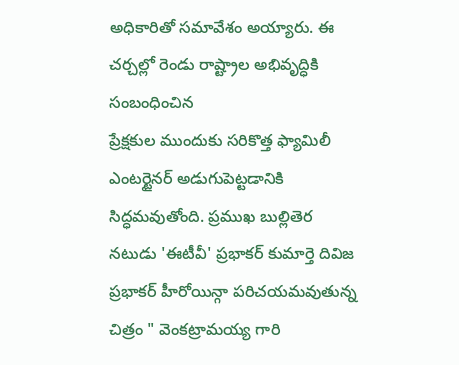అధికారితో సమావేశం అయ్యారు. ఈ చర్చల్లో రెండు రాష్ట్రాల అభివృద్ధికి సంబంధించిన
ప్రేక్షకుల ముందుకు సరికొత్త ఫ్యామిలీ ఎంటర్టైనర్ అడుగుపెట్టడానికి సిద్ధమవుతోంది. ప్రముఖ బుల్లితెర నటుడు 'ఈటీవీ' ప్రభాకర్ కుమార్తె దివిజ ప్రభాకర్ హీరోయిన్గా పరిచయమవుతున్న చిత్రం " వెంకట్రామయ్య గారి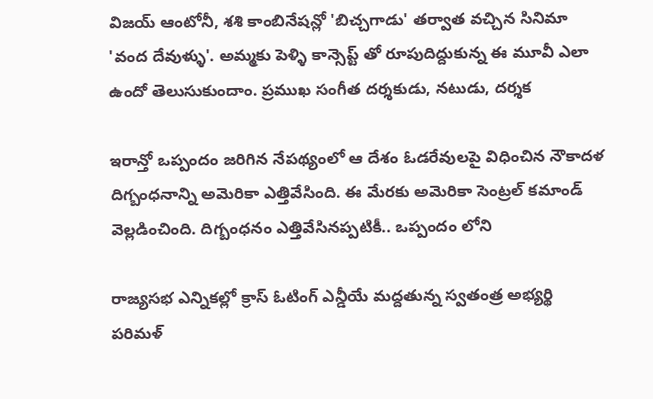విజయ్ ఆంటోనీ, శశి కాంబినేషన్లో 'బిచ్చగాడు' తర్వాత వచ్చిన సినిమా 'వంద దేవుళ్ళు'. అమ్మకు పెళ్ళి కాన్సెప్ట్ తో రూపుదిద్దుకున్న ఈ మూవీ ఎలా ఉందో తెలుసుకుందాం. ప్రముఖ సంగీత దర్శకుడు, నటుడు, దర్శక

ఇరాన్తో ఒప్పందం జరిగిన నేపథ్యంలో ఆ దేశం ఓడరేవులపై విధించిన నౌకాదళ దిగ్బంధనాన్ని అమెరికా ఎత్తివేసింది. ఈ మేరకు అమెరికా సెంట్రల్ కమాండ్ వెల్లడించింది. దిగ్బంధనం ఎత్తివేసినప్పటికీ.. ఒప్పందం లోని

రాజ్యసభ ఎన్నికల్లో క్రాస్ ఓటింగ్ ఎన్డీయే మద్దతున్న స్వతంత్ర అభ్యర్థి పరిమళ్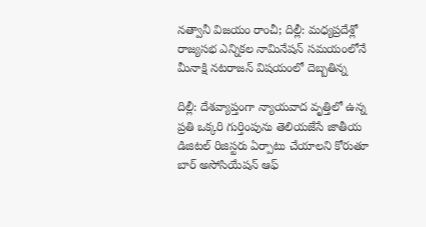నత్వానీ విజయం రాంచీ; దిల్లీ: మధ్యప్రదేశ్లో రాజ్యసభ ఎన్నికల నామినేషన్ సమయంలోనే మీనాక్షి నటరాజన్ విషయంలో దెబ్బతిన్న

దిల్లీ: దేశవ్యాప్తంగా న్యాయవాద వృత్తిలో ఉన్న ప్రతి ఒక్కరి గుర్తింపును తెలియజేసే జాతీయ డిజిటల్ రిజిస్టరు ఏర్పాటు చేయాలని కోరుతూ బార్ అసోసియేషన్ ఆఫ్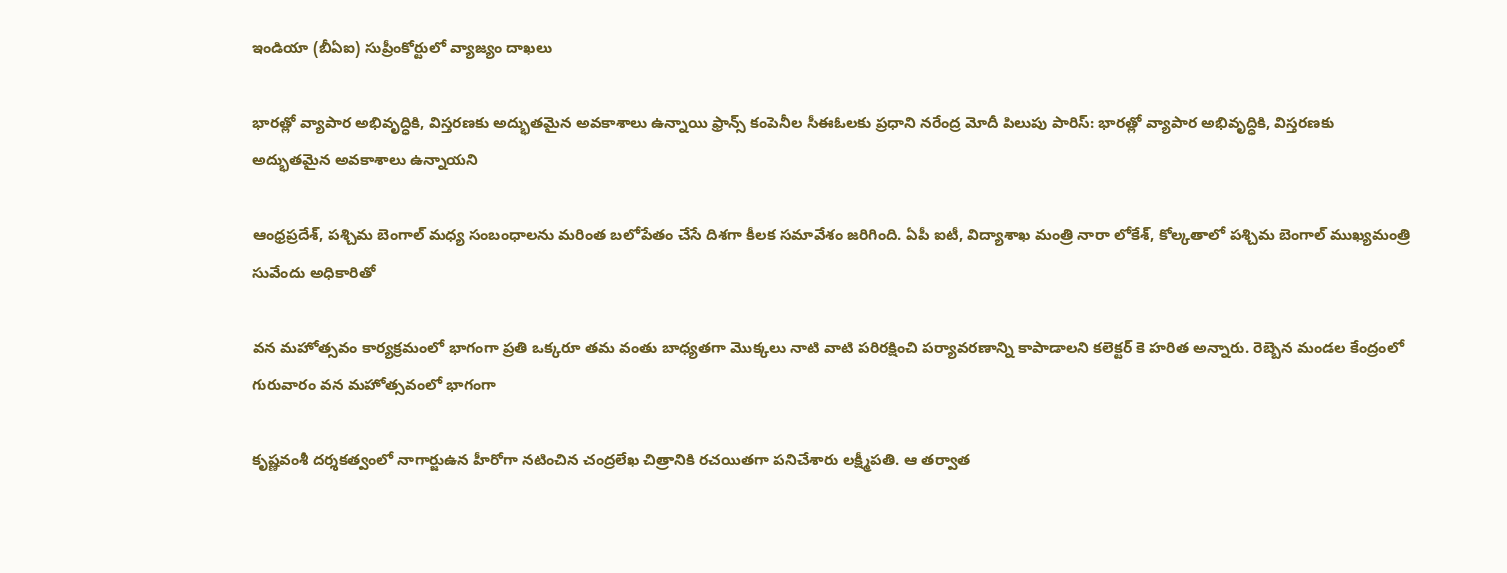ఇండియా (బీఏఐ) సుప్రీంకోర్టులో వ్యాజ్యం దాఖలు

భారత్లో వ్యాపార అభివృద్ధికి, విస్తరణకు అద్భుతమైన అవకాశాలు ఉన్నాయి ఫ్రాన్స్ కంపెనీల సీఈఓలకు ప్రధాని నరేంద్ర మోదీ పిలుపు పారిస్: భారత్లో వ్యాపార అభివృద్ధికి, విస్తరణకు అద్భుతమైన అవకాశాలు ఉన్నాయని

ఆంధ్రప్రదేశ్, పశ్చిమ బెంగాల్ మధ్య సంబంధాలను మరింత బలోపేతం చేసే దిశగా కీలక సమావేశం జరిగింది. ఏపీ ఐటీ, విద్యాశాఖ మంత్రి నారా లోకేశ్, కోల్కతాలో పశ్చిమ బెంగాల్ ముఖ్యమంత్రి సువేందు అధికారితో

వన మహోత్సవం కార్యక్రమంలో భాగంగా ప్రతి ఒక్కరూ తమ వంతు బాధ్యతగా మొక్కలు నాటి వాటి పరిరక్షించి పర్యావరణాన్ని కాపాడాలని కలెక్టర్ కె హరిత అన్నారు. రెబ్బెన మండల కేంద్రంలో గురువారం వన మహోత్సవంలో భాగంగా

కృష్ణవంశీ దర్శకత్వంలో నాగార్జుఉన హీరోగా నటించిన చంద్రలేఖ చిత్రానికి రచయితగా పనిచేశారు లక్ష్మీపతి. ఆ తర్వాత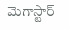మెగాస్టార్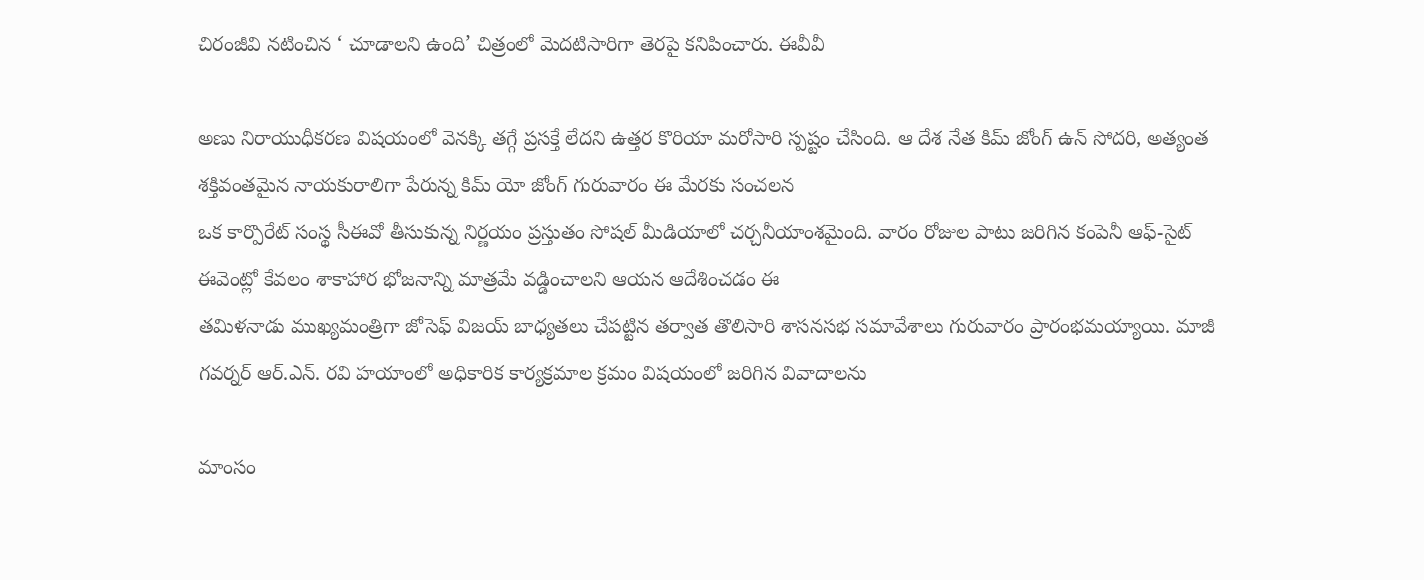చిరంజీవి నటించిన ‘ చూడాలని ఉంది’ చిత్రంలో మెదటిసారిగా తెరపై కనిపించారు. ఈవీవీ

అణు నిరాయుధీకరణ విషయంలో వెనక్కి తగ్గే ప్రసక్తే లేదని ఉత్తర కొరియా మరోసారి స్పష్టం చేసింది. ఆ దేశ నేత కిమ్ జోంగ్ ఉన్ సోదరి, అత్యంత శక్తివంతమైన నాయకురాలిగా పేరున్న కిమ్ యో జోంగ్ గురువారం ఈ మేరకు సంచలన
ఒక కార్పొరేట్ సంస్థ సీఈవో తీసుకున్న నిర్ణయం ప్రస్తుతం సోషల్ మీడియాలో చర్చనీయాంశమైంది. వారం రోజుల పాటు జరిగిన కంపెనీ ఆఫ్-సైట్ ఈవెంట్లో కేవలం శాకాహార భోజనాన్ని మాత్రమే వడ్డించాలని ఆయన ఆదేశించడం ఈ
తమిళనాడు ముఖ్యమంత్రిగా జోసెఫ్ విజయ్ బాధ్యతలు చేపట్టిన తర్వాత తొలిసారి శాసనసభ సమావేశాలు గురువారం ప్రారంభమయ్యాయి. మాజీ గవర్నర్ ఆర్.ఎన్. రవి హయాంలో అధికారిక కార్యక్రమాల క్రమం విషయంలో జరిగిన వివాదాలను

మాంసం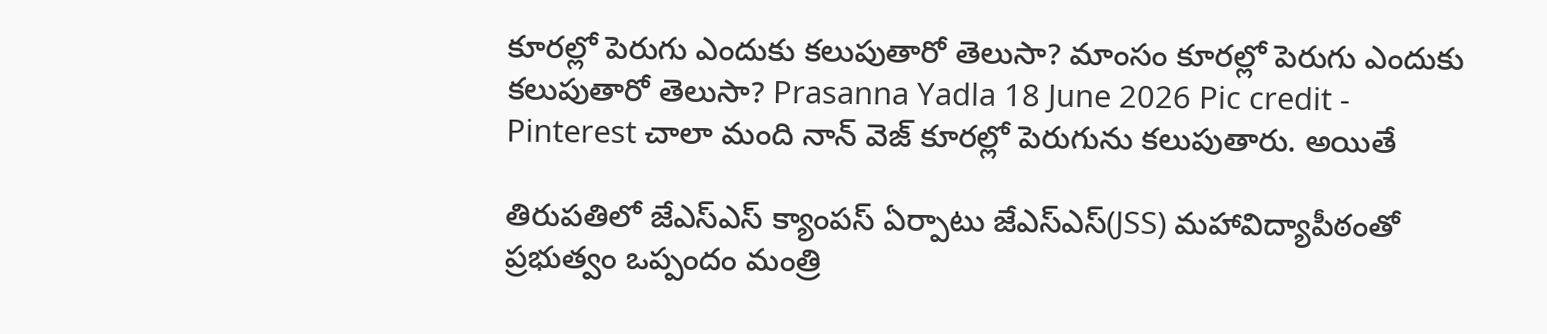కూరల్లో పెరుగు ఎందుకు కలుపుతారో తెలుసా? మాంసం కూరల్లో పెరుగు ఎందుకు కలుపుతారో తెలుసా? Prasanna Yadla 18 June 2026 Pic credit - Pinterest చాలా మంది నాన్ వెజ్ కూరల్లో పెరుగును కలుపుతారు. అయితే

తిరుపతిలో జేఎస్ఎస్ క్యాంపస్ ఏర్పాటు జేఎస్ఎస్(JSS) మహావిద్యాపీఠంతో ప్రభుత్వం ఒప్పందం మంత్రి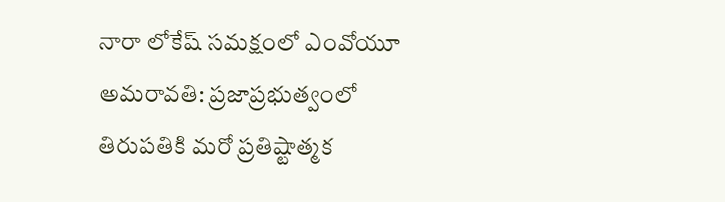నారా లోకేష్ సమక్షంలో ఎంవోయూ అమరావతి: ప్రజాప్రభుత్వంలో తిరుపతికి మరో ప్రతిష్టాత్మక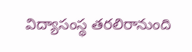విద్యాసంస్థ తరలిరానుంది